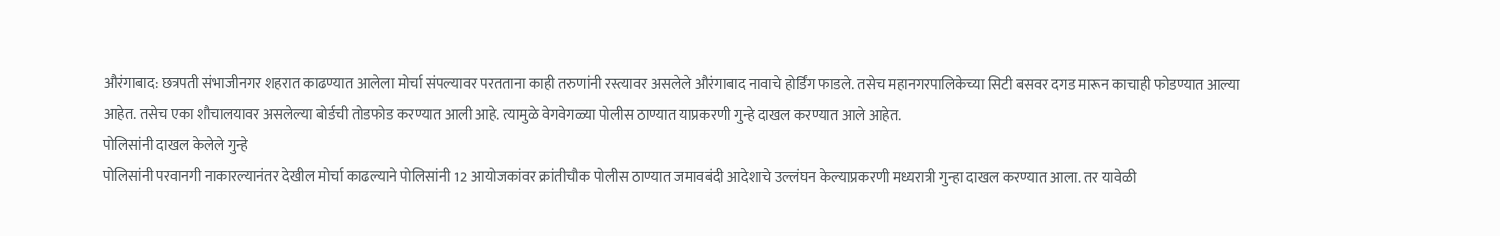औरंगाबाद: छत्रपती संभाजीनगर शहरात काढण्यात आलेला मोर्चा संपल्यावर परतताना काही तरुणांनी रस्त्यावर असलेले औरंगाबाद नावाचे होर्डिंग फाडले. तसेच महानगरपालिकेच्या सिटी बसवर दगड मारून काचाही फोडण्यात आल्या आहेत. तसेच एका शौचालयावर असलेल्या बोर्डची तोडफोड करण्यात आली आहे. त्यामुळे वेगवेगळ्या पोलीस ठाण्यात याप्रकरणी गुन्हे दाखल करण्यात आले आहेत.
पोलिसांनी दाखल केलेले गुन्हे
पोलिसांनी परवानगी नाकारल्यानंतर देखील मोर्चा काढल्याने पोलिसांनी 12 आयोजकांवर क्रांतीचौक पोलीस ठाण्यात जमावबंदी आदेशाचे उल्लंघन केल्याप्रकरणी मध्यरात्री गुन्हा दाखल करण्यात आला. तर यावेळी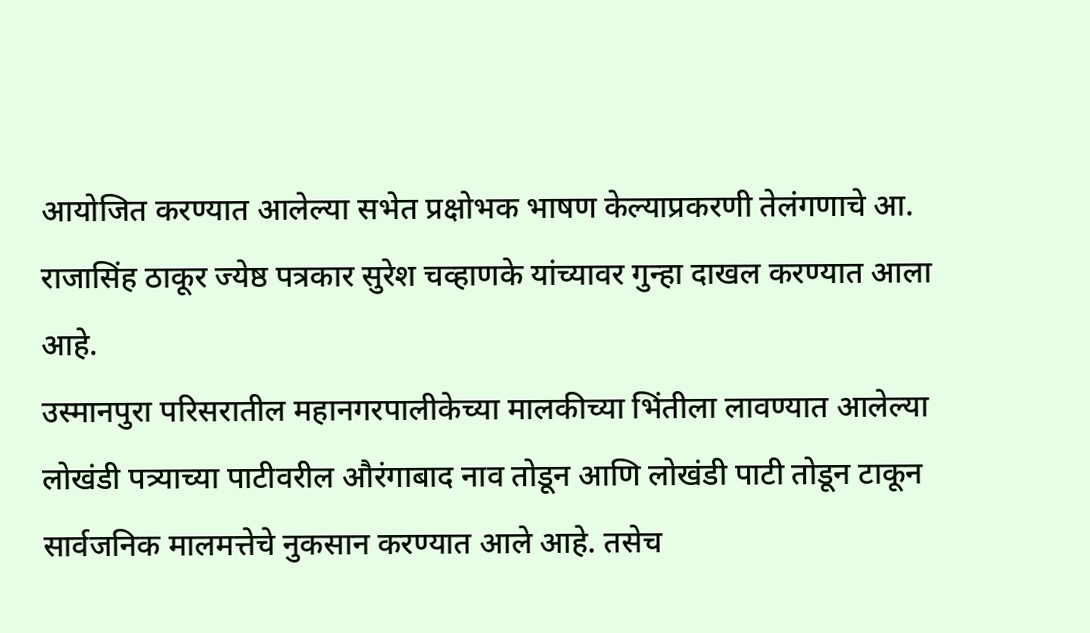आयोजित करण्यात आलेल्या सभेत प्रक्षोभक भाषण केल्याप्रकरणी तेलंगणाचे आ. राजासिंह ठाकूर ज्येष्ठ पत्रकार सुरेश चव्हाणके यांच्यावर गुन्हा दाखल करण्यात आला आहे.
उस्मानपुरा परिसरातील महानगरपालीकेच्या मालकीच्या भिंतीला लावण्यात आलेल्या लोखंडी पत्र्याच्या पाटीवरील औरंगाबाद नाव तोडून आणि लोखंडी पाटी तोडून टाकून सार्वजनिक मालमत्तेचे नुकसान करण्यात आले आहे. तसेच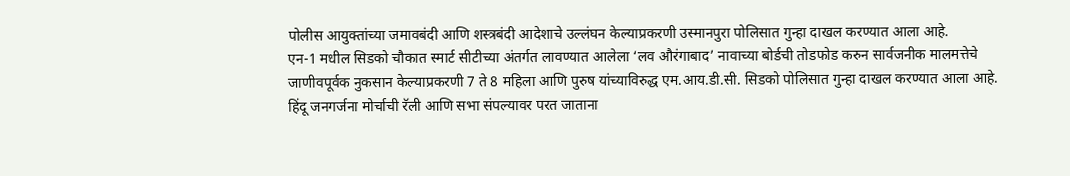पोलीस आयुक्तांच्या जमावबंदी आणि शस्त्रबंदी आदेशाचे उल्लंघन केल्याप्रकरणी उस्मानपुरा पोलिसात गुन्हा दाखल करण्यात आला आहे.
एन-1 मधील सिडको चौकात स्मार्ट सीटीच्या अंतर्गत लावण्यात आलेला ‘लव औरंगाबाद’ नावाच्या बोर्डची तोडफोड करुन सार्वजनीक मालमत्तेचे जाणीवपूर्वक नुकसान केल्याप्रकरणी 7 ते 8 महिला आणि पुरुष यांच्याविरुद्ध एम.आय.डी.सी. सिडको पोलिसात गुन्हा दाखल करण्यात आला आहे.
हिंदू जनगर्जना मोर्चाची रॅली आणि सभा संपल्यावर परत जाताना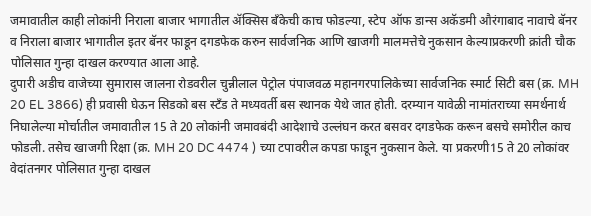जमावातील काही लोकांनी निराला बाजार भागातील ॲक्सिस बँकेची काच फोडल्या, स्टेप ऑफ डान्स अकॅडमी औरंगाबाद नावाचे बॅनर व निराला बाजार भागातील इतर बॅनर फाडून दगडफेक करुन सार्वजनिक आणि खाजगी मालमत्तेचे नुकसान केल्याप्रकरणी क्रांती चौक पोलिसात गुन्हा दाखल करण्यात आला आहे.
दुपारी अडीच वाजेच्या सुमारास जालना रोडवरील चुन्नीलाल पेट्रोल पंपाजवळ महानगरपालिकेच्या सार्वजनिक स्मार्ट सिटी बस (क्र. MH 20 EL 3866) ही प्रवासी घेऊन सिडको बस स्टँड ते मध्यवर्ती बस स्थानक येथे जात होती. दरम्यान यावेळी नामांतराच्या समर्थनार्थ निघालेल्या मोर्चातील जमावातील 15 ते 20 लोकांनी जमावबंदी आदेशाचे उल्लंघन करत बसवर दगडफेक करून बसचे समोरील काच फोडली. तसेच खाजगी रिक्षा (क्र. MH 20 DC 4474 ) च्या टपावरील कपडा फाडून नुकसान केले. या प्रकरणी15 ते 20 लोकांवर वेदांतनगर पोलिसात गुन्हा दाखल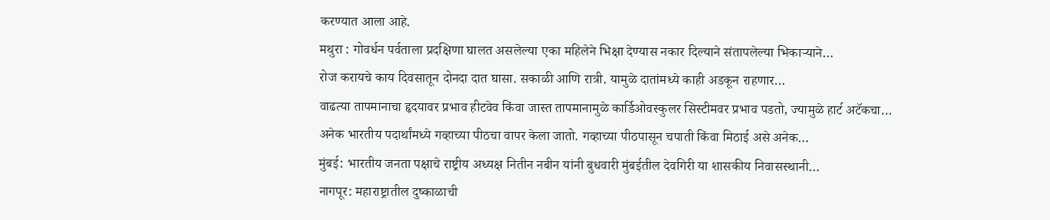करण्यात आला आहे.
मथुरा : गोवर्धन पर्वताला प्रदक्षिणा घालत असलेल्या एका महिलेने भिक्षा देण्यास नकार दिल्याने संतापलेल्या भिकाऱ्याने…
रोज करायचे काय दिवसातून दोनदा दात घासा. सकाळी आणि रात्री. यामुळे दातांमध्ये काही अडकून राहणार…
वाढत्या तापमानाचा हृदयावर प्रभाव हीटवेव किंवा जास्त तापमानामुळे कार्डिओवस्कुलर सिस्टीमवर प्रभाव पडतो, ज्यामुळे हार्ट अटॅकचा…
अनेक भारतीय पदार्थांमध्ये गव्हाच्या पीठचा वापर केला जातो. गव्हाच्या पीठपासून चपाती किंवा मिठाई असे अनेक…
मुंबई: भारतीय जनता पक्षाचे राष्ट्रीय अध्यक्ष नितीन नबीन यांनी बुधवारी मुंबईतील देवगिरी या शासकीय निवासस्थानी…
नागपूर: महाराष्ट्रातील दुष्काळाची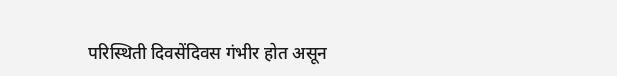परिस्थिती दिवसेंदिवस गंभीर होत असून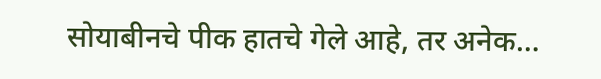सोयाबीनचे पीक हातचे गेले आहे, तर अनेक…